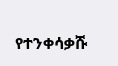የተንቀሳቃሹ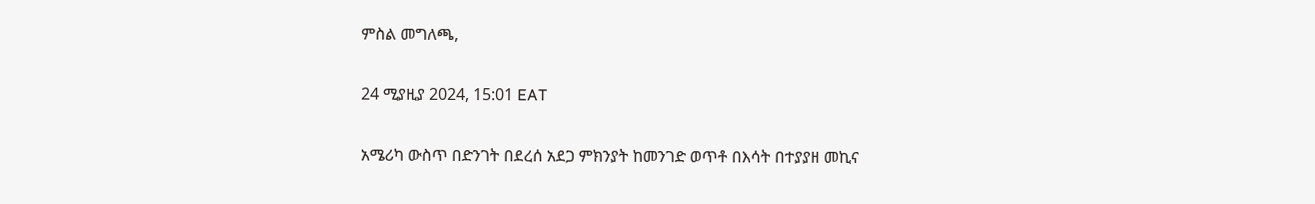ምስል መግለጫ,

24 ሚያዚያ 2024, 15:01 EAT

አሜሪካ ውስጥ በድንገት በደረሰ አደጋ ምክንያት ከመንገድ ወጥቶ በእሳት በተያያዘ መኪና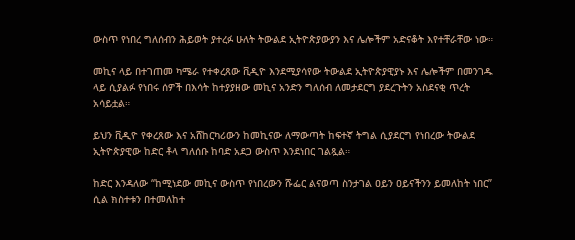ውስጥ የነበረ ግለሰብን ሕይወት ያተረፉ ሁለት ትውልደ ኢትዮጵያውያን እና ሌሎችም አድናቆት እየተቸራቸው ነው።

መኪና ላይ በተገጠመ ካሜራ የተቀረጸው ቪዲዮ እንደሚያሳየው ትውልደ ኢትዮጵያዊያኑ እና ሌሎችም በመንገዱ ላይ ሲያልፉ የነበሩ ሰዎች በእሳት ከተያያዘው መኪና አንድን ግለሰብ ለመታደርግ ያደረጉትን አስደናቂ ጥረት አሳይቷል።

ይህን ቪዲዮ የቀረጸው እና አሸከርካሪውን ከመኪናው ለማውጣት ከፍተኛ ትግል ሲያደርግ የነበረው ትውልደ ኢትዮጵያዊው ከድር ቶላ ግለሰቡ ከባድ አደጋ ውስጥ እንደነበር ገልጿል።

ከድር እንዳለው “ከሚነደው መኪና ውስጥ የነበረውን ሹፌር ልናወጣ ስንታገል ዐይን ዐይናችንን ይመለከት ነበር” ሲል ክስተቱን በተመለከተ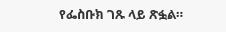የፌስቡክ ገጹ ላይ ጽፏል።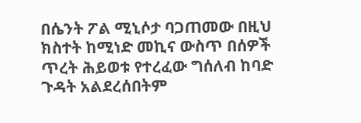በሴንት ፖል ሚኒሶታ ባጋጠመው በዚህ ክስተት ከሚነድ መኪና ውስጥ በሰዎች ጥረት ሕይወቱ የተረፈው ግሰለብ ከባድ ጉዳት አልደረሰበትም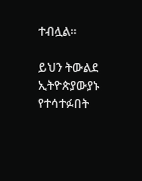ተብሏል።

ይህን ትውልደ ኢትዮጵያውያኑ የተሳተፉበት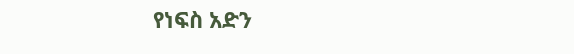የነፍስ አድን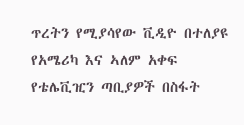ጥረትን የሚያሳየው ቪዲዮ በተለያዩ የአሜሪካ እና ኣለም አቀፍ የቴሌቪዢን ጣቢያዎች በስፋት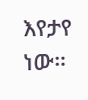እየታየ ነው።